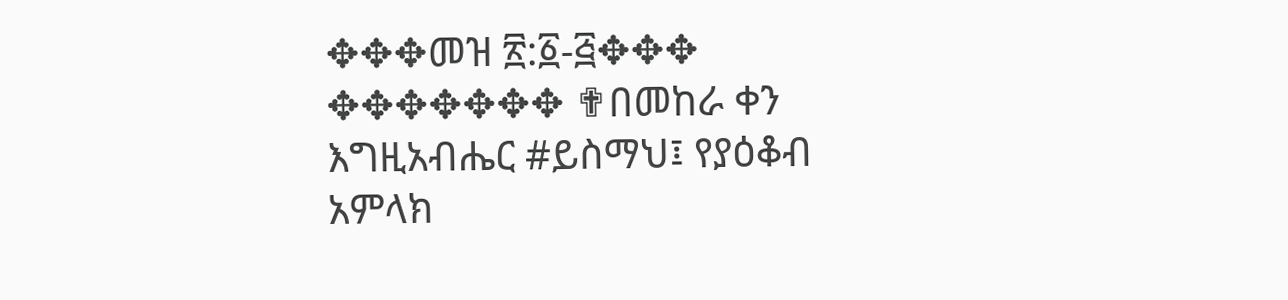✥✥✥መዝ ፳:፩-፭✥✥✥ ✥✥✥✥✥✥✥ ✟በመከራ ቀን እግዚአብሔር #ይስማህ፤ የያዕቆብ አምላክ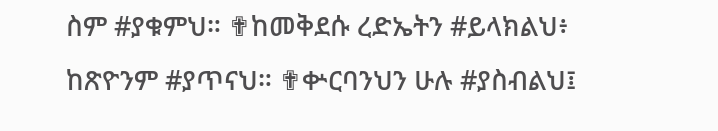ስም #ያቁምህ። ✟ከመቅደሱ ረድኤትን #ይላክልህ፥ ከጽዮንም #ያጥናህ። ✟ቍርባንህን ሁሉ #ያስብልህ፤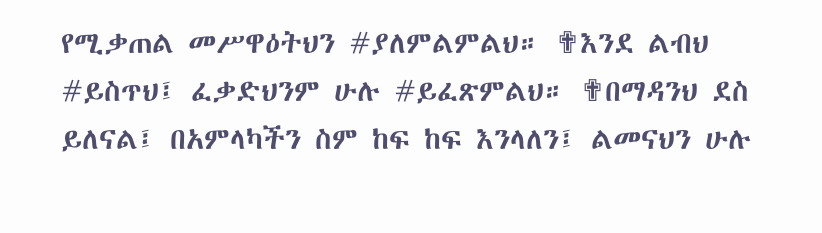የሚቃጠል መሥዋዕትህን #ያለምልምልህ። ✟እንደ ልብህ #ይስጥህ፤ ፈቃድህንም ሁሉ #ይፈጽምልህ። ✟በማዳንህ ደስ ይለናል፤ በአምላካችን ስም ከፍ ከፍ እንላለን፤ ልመናህን ሁሉ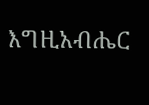እግዚአብሔር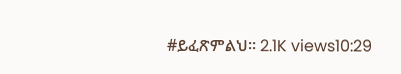#ይፈጽምልህ። 2.1K views10:29